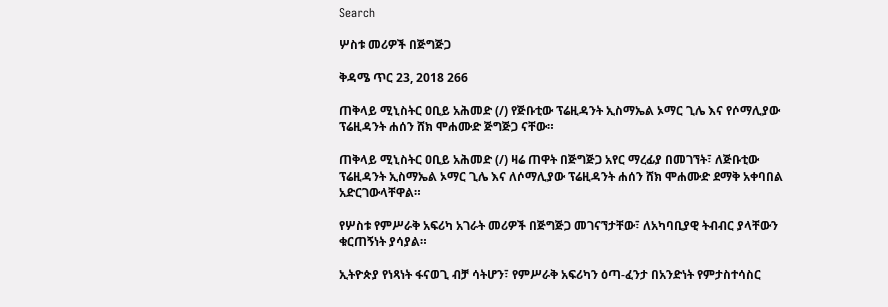Search

ሦስቱ መሪዎች በጅግጅጋ

ቅዳሜ ጥር 23, 2018 266

ጠቅላይ ሚኒስትር ዐቢይ አሕመድ (/) የጅቡቲው ፕሬዚዳንት ኢስማኤል ኦማር ጊሌ እና የሶማሊያው ፕሬዚዳንት ሐሰን ሸክ ሞሐሙድ ጅግጅጋ ናቸው።

ጠቅላይ ሚኒስትር ዐቢይ አሕመድ (/) ዛሬ ጠዋት በጅግጅጋ አየር ማረፊያ በመገኘት፣ ለጅቡቲው ፕሬዚዳንት ኢስማኤል ኦማር ጊሌ እና ለሶማሊያው ፕሬዚዳንት ሐሰን ሸክ ሞሐሙድ ደማቅ አቀባበል አድርገውላቸዋል።

የሦስቱ የምሥራቅ አፍሪካ አገራት መሪዎች በጅግጅጋ መገናኘታቸው፣ ለአካባቢያዊ ትብብር ያላቸውን ቁርጠኝነት ያሳያል።

ኢትዮጵያ የነጻነት ፋናወጊ ብቻ ሳትሆን፣ የምሥራቅ አፍሪካን ዕጣ-ፈንታ በአንድነት የምታስተሳስር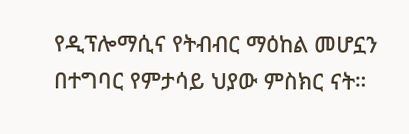የዲፕሎማሲና የትብብር ማዕከል መሆኗን በተግባር የምታሳይ ህያው ምስክር ናት።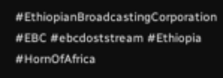#EthiopianBroadcastingCorporation #EBC #ebcdoststream #Ethiopia #HornOfAfrica